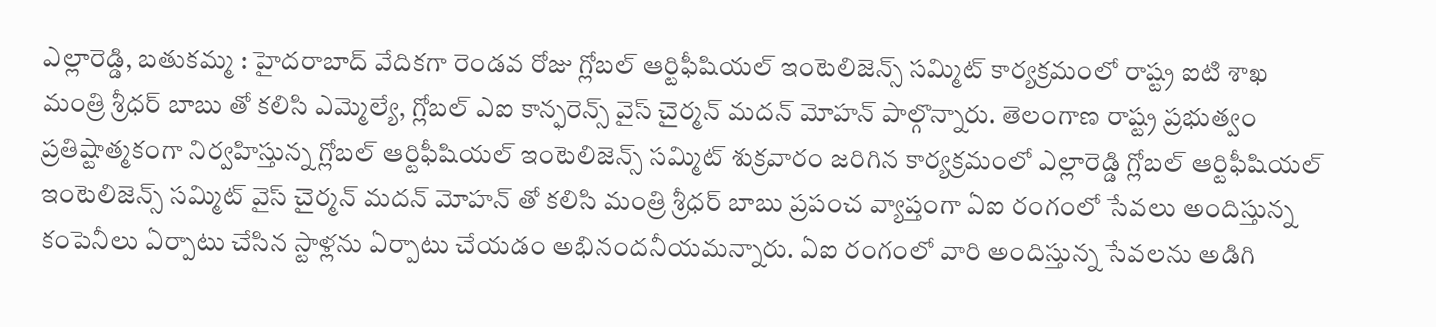ఎల్లారెడ్డి, బతుకమ్మ : హైదరాబాద్ వేదికగా రెండవ రోజు గ్లోబల్ ఆర్టిఫీషియల్ ఇంటెలిజెన్స్ సమ్మిట్ కార్యక్రమంలో రాష్ట్ర ఐటి శాఖ మంత్రి శ్రీధర్ బాబు తో కలిసి ఎమ్మెల్యే, గ్లోబల్ ఎఐ కాన్ఫరెన్స్ వైస్ చైర్మన్ మదన్ మోహన్ పాల్గొన్నారు. తెలంగాణ రాష్ట్ర ప్రభుత్వం ప్రతిష్టాత్మకంగా నిర్వహిస్తున్న గ్లోబల్ ఆర్టిఫీషియల్ ఇంటెలిజెన్స్ సమ్మిట్ శుక్రవారం జరిగిన కార్యక్రమంలో ఎల్లారెడ్డి గ్లోబల్ ఆర్టిఫీషియల్ ఇంటెలిజెన్స్ సమ్మిట్ వైస్ చైర్మన్ మదన్ మోహన్ తో కలిసి మంత్రి శ్రీధర్ బాబు ప్రపంచ వ్యాప్తంగా ఏఐ రంగంలో సేవలు అందిస్తున్న కంపెనీలు ఏర్పాటు చేసిన స్టాళ్లను ఏర్పాటు చేయడం అభినందనీయమన్నారు. ఏఐ రంగంలో వారి అందిస్తున్న సేవలను అడిగి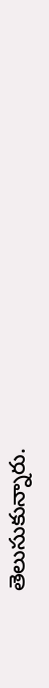తెలుసుకున్నారు.